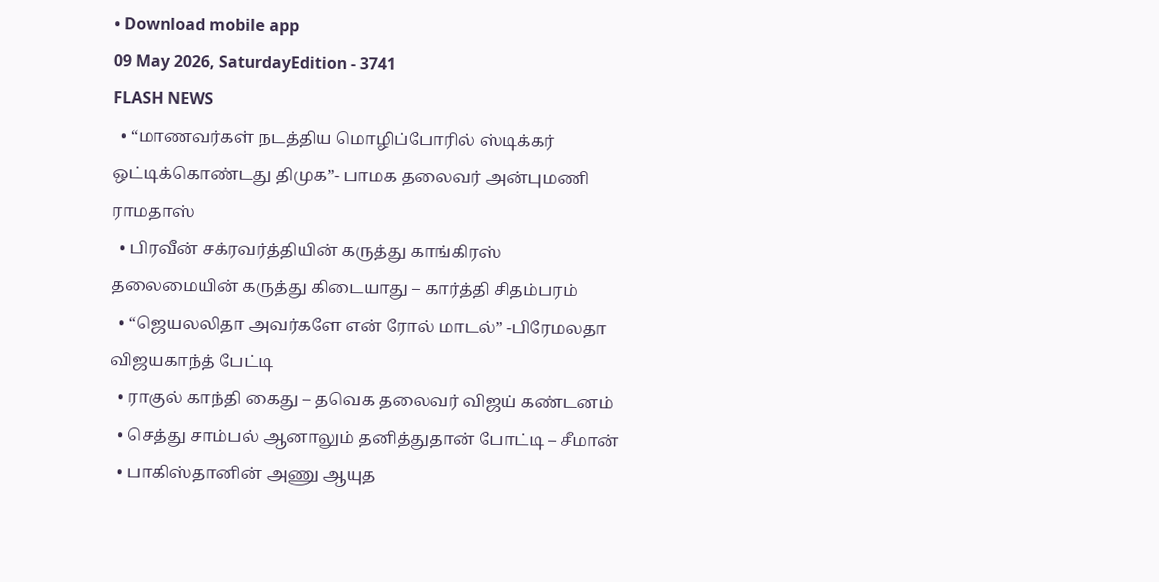• Download mobile app
09 May 2026, SaturdayEdition - 3741
FLASH NEWS
  • “மாணவர்கள் நடத்திய மொழிப்போரில் ஸ்டிக்கர் ஒட்டிக்கொண்டது திமுக”- பாமக தலைவர் அன்புமணி ராமதாஸ்
  • பிரவீன் சக்ரவர்த்தியின் கருத்து காங்கிரஸ் தலைமையின் கருத்து கிடையாது – கார்த்தி சிதம்பரம்
  • “ஜெயலலிதா அவர்களே என் ரோல் மாடல்” -பிரேமலதா விஜயகாந்த் பேட்டி
  • ராகுல் காந்தி கைது – தவெக தலைவர் விஜய் கண்டனம்
  • செத்து சாம்பல் ஆனாலும் தனித்துதான் போட்டி – சீமான்
  • பாகிஸ்தானின் அணு ஆயுத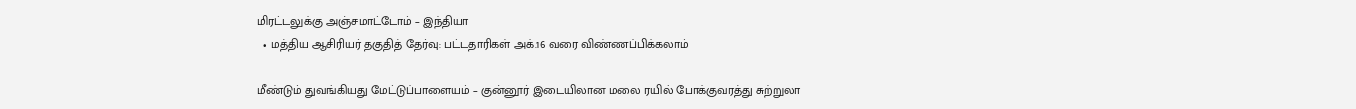மிரட்டலுக்கு அஞ்சமாட்டோம் – இந்தியா
  • மத்திய ஆசிரியர் தகுதித் தேர்வு: பட்டதாரிகள் அக்.16 வரை விண்ணப்பிக்கலாம்

மீண்டும் துவங்கியது மேட்டுப்பாளையம் – குன்னூர் இடையிலான மலை ரயில் போக்குவரத்து சுற்றுலா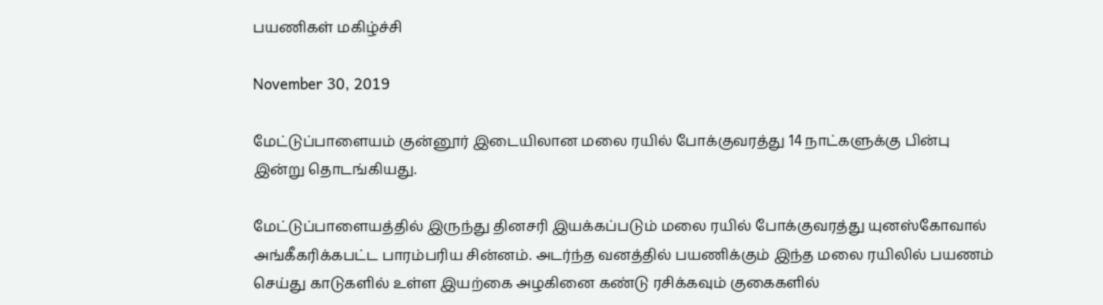பயணிகள் மகிழ்ச்சி

November 30, 2019

மேட்டுப்பாளையம் குன்னூர் இடையிலான மலை ரயில் போக்குவரத்து 14 நாட்களுக்கு பின்பு இன்று தொடங்கியது.

மேட்டுப்பாளையத்தில் இருந்து தினசரி இயக்கப்படும் மலை ரயில் போக்குவரத்து யுனஸ்கோவால் அங்கீகரிக்கபட்ட பாரம்பரிய சின்னம். அடர்ந்த வனத்தில் பயணிக்கும் இந்த மலை ரயிலில் பயணம் செய்து காடுகளில் உள்ள இயற்கை அழகினை கண்டு ரசிக்கவும் குகைகளில்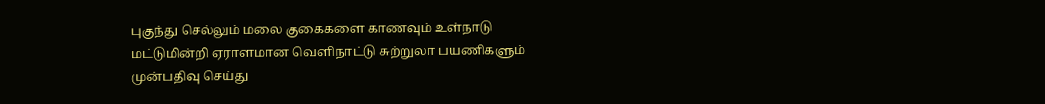புகுந்து செல்லும் மலை குகைகளை காணவும் உள்நாடு மட்டுமின்றி ஏராளமான வெளிநாட்டு சுற்றுலா பயணிகளும் முன்பதிவு செய்து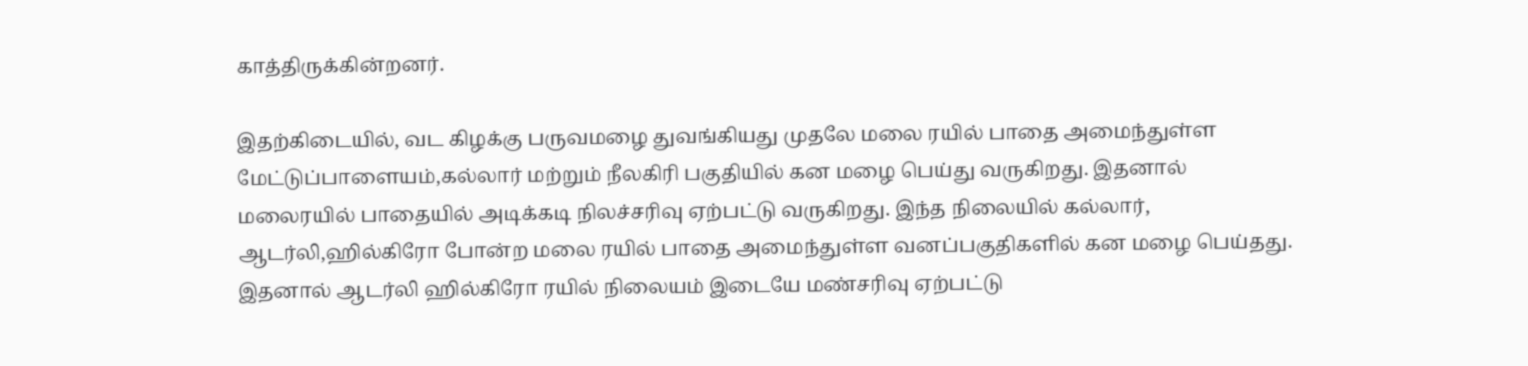காத்திருக்கின்றனர்.

இதற்கிடையில், வட கிழக்கு பருவமழை துவங்கியது முதலே மலை ரயில் பாதை அமைந்துள்ள மேட்டுப்பாளையம்,கல்லார் மற்றும் நீலகிரி பகுதியில் கன மழை பெய்து வருகிறது. இதனால் மலைரயில் பாதையில் அடிக்கடி நிலச்சரிவு ஏற்பட்டு வருகிறது. இந்த நிலையில் கல்லார், ஆடர்லி,ஹில்கிரோ போன்ற மலை ரயில் பாதை அமைந்துள்ள வனப்பகுதிகளில் கன மழை பெய்தது. இதனால் ஆடர்லி ஹில்கிரோ ரயில் நிலையம் இடையே மண்சரிவு ஏற்பட்டு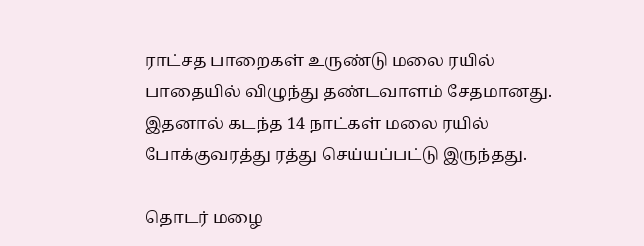ராட்சத பாறைகள் உருண்டு மலை ரயில் பாதையில் விழுந்து தண்டவாளம் சேதமானது. இதனால் கடந்த 14 நாட்கள் மலை ரயில் போக்குவரத்து ரத்து செய்யப்பட்டு இருந்தது.

தொடர் மழை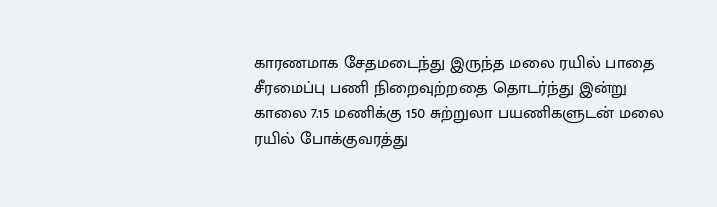காரணமாக சேதமடைந்து இருந்த மலை ரயில் பாதை சீரமைப்பு பணி நிறைவுற்றதை தொடர்ந்து இன்று காலை 7.15 மணிக்கு 150 சுற்றுலா பயணிகளுடன் மலை ரயில் போக்குவரத்து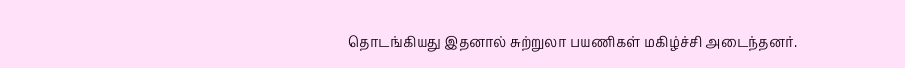தொடங்கியது இதனால் சுற்றுலா பயணிகள் மகிழ்ச்சி அடைந்தனர்.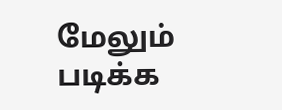மேலும் படிக்க